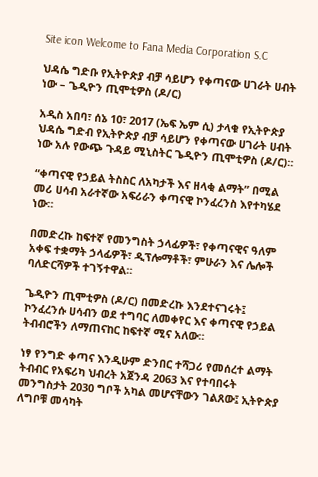Site icon Welcome to Fana Media Corporation S.C

ህዳሴ ግድቡ የኢትዮጵያ ብቻ ሳይሆን የቀጣናው ሀገራት ሀብት ነው – ጌዲዮን ጢሞቲዎስ (ዶ/ር)

አዲስ አበባ፣ ሰኔ 10፣ 2017 (ኤፍ ኤም ሲ) ታላቁ የኢትዮጵያ ህዳሴ ግድብ የኢትዮጵያ ብቻ ሳይሆን የቀጣናው ሀገራት ሀብት ነው አሉ የውጭ ጉዳይ ሚኒስትር ጌዲዮን ጢሞቲዎስ (ዶ/ር)።

“ቀጣናዊ የኃይል ትስስር ለአካታች እና ዘላቂ ልማት” በሚል መሪ ሀሳብ አራተኛው አፍሪራን ቀጣናዊ ኮንፈረንስ እየተካሄደ ነው።

በመድረኩ ከፍተኛ የመንግስት ኃላፊዎች፣ የቀጣናዊና ዓለም አቀፍ ተቋማት ኃላፊዎች፣ ዲፕሎማቶች፣ ምሁራን እና ሌሎች ባለድርሻዎች ተገኝተዋል።

ጌዲዮን ጢሞቲዎስ (ዶ/ር) በመድረኩ እንደተናገሩት፤ ኮንፈረንሱ ሀሳብን ወደ ተግባር ለመቀየር እና ቀጣናዊ የኃይል ትብብሮችን ለማጠናከር ከፍተኛ ሚና አለው።

ነፃ የንግድ ቀጣና እንዲሁም ድንበር ተሻጋሪ የመሰረተ ልማት ትብብር የአፍሪካ ህብረት አጀንዳ 2063 እና የተባበሩት መንግስታት 2030 ግቦች አካል መሆናቸውን ገልጸው፤ ኢትዮጵያ ለግቦቹ መሳካት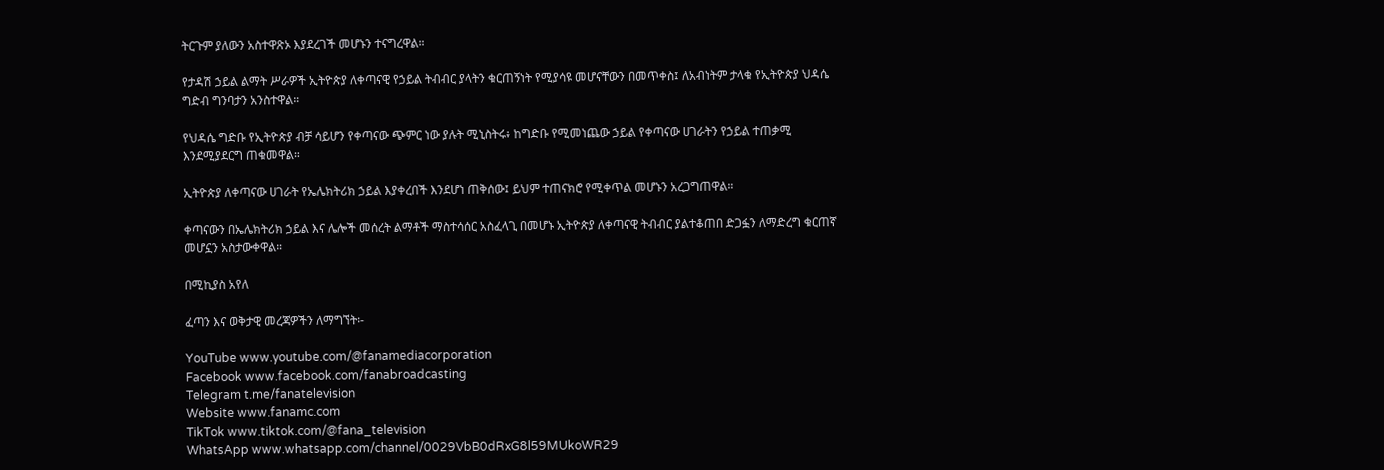ትርጉም ያለውን አስተዋጽኦ እያደረገች መሆኑን ተናግረዋል።

የታዳሽ ኃይል ልማት ሥራዎች ኢትዮጵያ ለቀጣናዊ የኃይል ትብብር ያላትን ቁርጠኝነት የሚያሳዩ መሆናቸውን በመጥቀስ፤ ለአብነትም ታላቁ የኢትዮጵያ ህዳሴ ግድብ ግንባታን አንስተዋል።

የህዳሴ ግድቡ የኢትዮጵያ ብቻ ሳይሆን የቀጣናው ጭምር ነው ያሉት ሚኒስትሩ፥ ከግድቡ የሚመነጨው ኃይል የቀጣናው ሀገራትን የኃይል ተጠቃሚ እንደሚያደርግ ጠቁመዋል።

ኢትዮጵያ ለቀጣናው ሀገራት የኤሌክትሪክ ኃይል እያቀረበች እንደሆነ ጠቅሰው፤ ይህም ተጠናክሮ የሚቀጥል መሆኑን አረጋግጠዋል።

ቀጣናውን በኤሌክትሪክ ኃይል እና ሌሎች መሰረት ልማቶች ማስተሳሰር አስፈላጊ በመሆኑ ኢትዮጵያ ለቀጣናዊ ትብብር ያልተቆጠበ ድጋፏን ለማድረግ ቁርጠኛ መሆኗን አስታውቀዋል።

በሚኪያስ አየለ

ፈጣን እና ወቅታዊ መረጃዎችን ለማግኘት፡-

YouTube www.youtube.com/@fanamediacorporation
Facebook www.facebook.com/fanabroadcasting
Telegram t.me/fanatelevision
Website www.fanamc.com
TikTok www.tiktok.com/@fana_television
WhatsApp www.whatsapp.com/channel/0029VbB0dRxG8l59MUkoWR29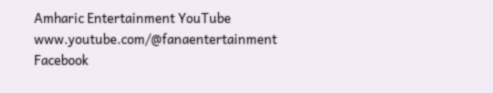Amharic Entertainment YouTube www.youtube.com/@fanaentertainment
Facebook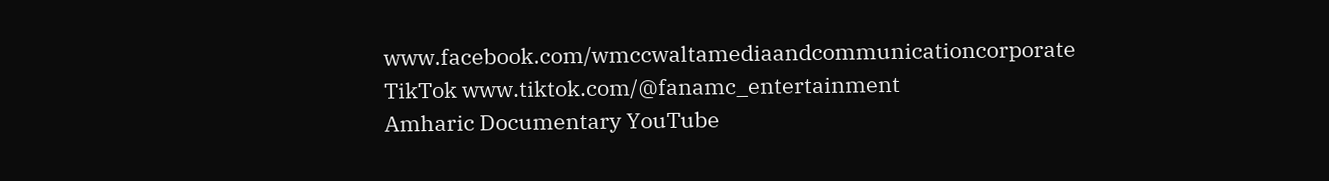www.facebook.com/wmccwaltamediaandcommunicationcorporate
TikTok www.tiktok.com/@fanamc_entertainment
Amharic Documentary YouTube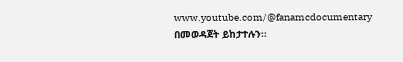www.youtube.com/@fanamcdocumentary በመወዳጀት ይከታተሉን፡፡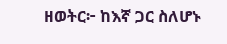ዘወትር፦ ከእኛ ጋር ስለሆኑ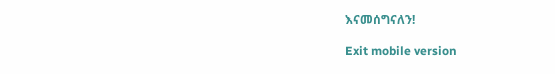እናመሰግናለን!

Exit mobile version